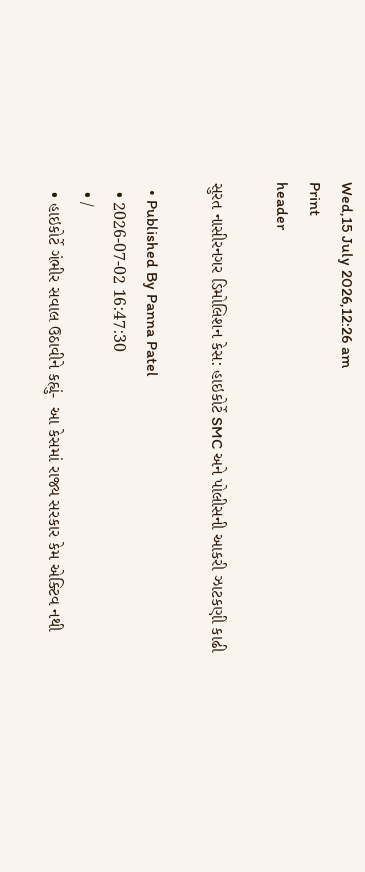Wed,15 July 2026,12:26 am
Print
header

સુરત નાસીરનગર ડિમોલિશન કેસ: હાઇકોર્ટે SMC અને પોલીસની આકરી ઝાટકણી કાઢી

  • Published By Panna Patel
  • 2026-07-02 16:47:30
  • /
  • હાઇકોર્ટે ગંભીર સવાલ ઉઠાવીને કહ્યું-  આ કેસમાં રાજ્ય સરકાર કેમ એક્ટિવ નથી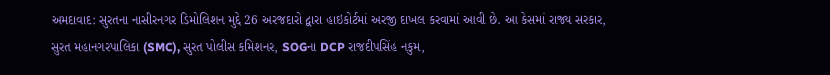અમદાવાદ: સુરતના નાસીરનગર ડિમોલિશન મુદ્દે 26 અરજદારો દ્વારા હાઇકોર્ટમાં અરજી દાખલ કરવામાં આવી છે. આ કેસમાં રાજ્ય સરકાર, સુરત મહાનગરપાલિકા (SMC), સુરત પોલીસ કમિશનર, SOGના DCP રાજદીપસિંહ નકુમ,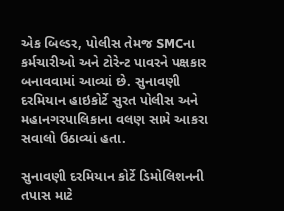એક બિલ્ડર, પોલીસ તેમજ SMCના કર્મચારીઓ અને ટોરેન્ટ પાવરને પક્ષકાર બનાવવામાં આવ્યાં છે. સુનાવણી દરમિયાન હાઇકોર્ટે સુરત પોલીસ અને મહાનગરપાલિકાના વલણ સામે આકરા સવાલો ઉઠાવ્યાં હતા.

સુનાવણી દરમિયાન કોર્ટે ડિમોલિશનની તપાસ માટે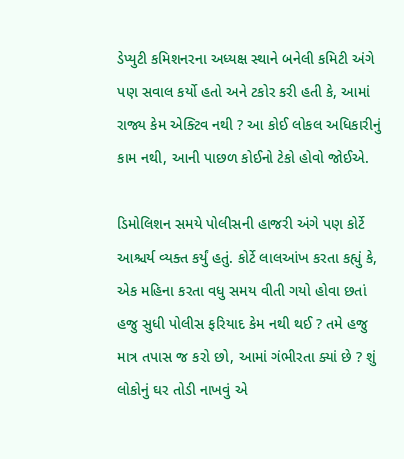ડેપ્યુટી કમિશનરના અધ્યક્ષ સ્થાને બનેલી કમિટી અંગે પણ સવાલ કર્યો હતો અને ટકોર કરી હતી કે, આમાં રાજ્ય કેમ એક્ટિવ નથી ? આ કોઈ લોકલ અધિકારીનું કામ નથી, આની પાછળ કોઈનો ટેકો હોવો જોઈએ.

ડિમોલિશન સમયે પોલીસની હાજરી અંગે પણ કોર્ટે આશ્ચર્ય વ્યક્ત કર્યું હતું. કોર્ટે લાલઆંખ કરતા કહ્યું કે, એક મહિના કરતા વધુ સમય વીતી ગયો હોવા છતાં હજુ સુધી પોલીસ ફરિયાદ કેમ નથી થઈ ? તમે હજુ માત્ર તપાસ જ કરો છો, આમાં ગંભીરતા ક્યાં છે ? શું લોકોનું ઘર તોડી નાખવું એ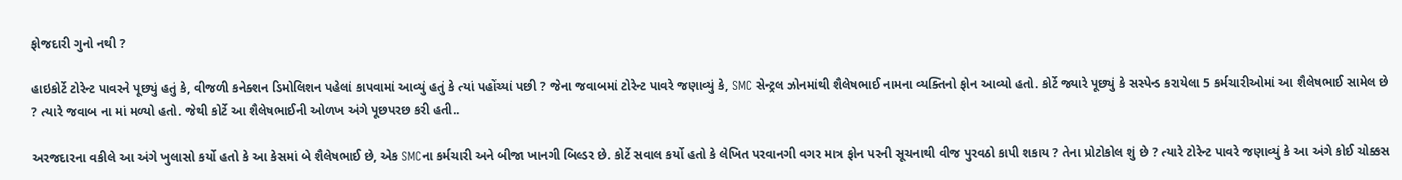ફોજદારી ગુનો નથી ?

હાઇકોર્ટે ટોરેન્ટ પાવરને પૂછ્યું હતું કે, વીજળી કનેક્શન ડિમોલિશન પહેલાં કાપવામાં આવ્યું હતું કે ત્યાં પહોંચ્યાં પછી ? જેના જવાબમાં ટોરેન્ટ પાવરે જણાવ્યું કે, SMC સેન્ટ્રલ ઝોનમાંથી શૈલેષભાઈ નામના વ્યક્તિનો ફોન આવ્યો હતો. કોર્ટે જ્યારે પૂછ્યું કે સસ્પેન્ડ કરાયેલા 5 કર્મચારીઓમાં આ શૈલેષભાઈ સામેલ છે ? ત્યારે જવાબ ના માં મળ્યો હતો. જેથી કોર્ટે આ શૈલેષભાઈની ઓળખ અંગે પૂછપરછ કરી હતી..

અરજદારના વકીલે આ અંગે ખુલાસો કર્યો હતો કે આ કેસમાં બે શૈલેષભાઈ છે, એક SMCના કર્મચારી અને બીજા ખાનગી બિલ્ડર છે. કોર્ટે સવાલ કર્યો હતો કે લેખિત પરવાનગી વગર માત્ર ફોન પરની સૂચનાથી વીજ પુરવઠો કાપી શકાય ? તેના પ્રોટોકોલ શું છે ? ત્યારે ટોરેન્ટ પાવરે જણાવ્યું કે આ અંગે કોઈ ચોક્કસ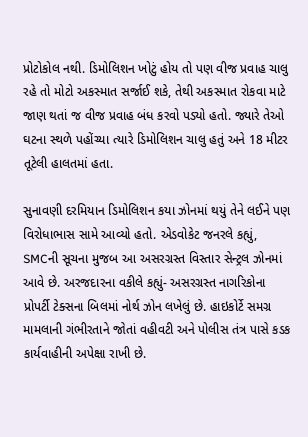પ્રોટોકોલ નથી. ડિમોલિશન ખોટું હોય તો પણ વીજ પ્રવાહ ચાલુ રહે તો મોટો અકસ્માત સર્જાઈ શકે, તેથી અકસ્માત રોકવા માટે જાણ થતાં જ વીજ પ્રવાહ બંધ કરવો પડ્યો હતો. જ્યારે તેઓ ઘટના સ્થળે પહોંચ્યા ત્યારે ડિમોલિશન ચાલુ હતું અને 18 મીટર તૂટેલી હાલતમાં હતા.

સુનાવણી દરમિયાન ડિમોલિશન કયા ઝોનમાં થયું તેને લઈને પણ વિરોધાભાસ સામે આવ્યો હતો. એડવોકેટ જનરલે કહ્યું, SMCની સૂચના મુજબ આ અસરગ્રસ્ત વિસ્તાર સેન્ટ્રલ ઝોનમાં આવે છે. અરજદારના વકીલે કહ્યું- અસરગ્રસ્ત નાગરિકોના પ્રોપર્ટી ટેક્સના બિલમાં નોર્થ ઝોન લખેલું છે. હાઇકોર્ટે સમગ્ર મામલાની ગંભીરતાને જોતાં વહીવટી અને પોલીસ તંત્ર પાસે કડક કાર્યવાહીની અપેક્ષા રાખી છે.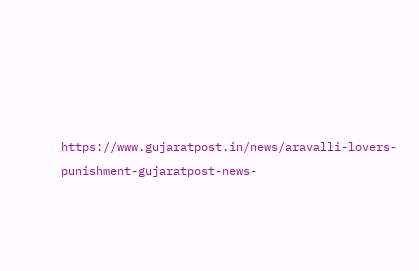https://www.gujaratpost.in/news/aravalli-lovers-punishment-gujaratpost-news-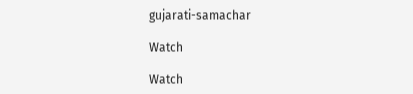gujarati-samachar

Watch

Watch